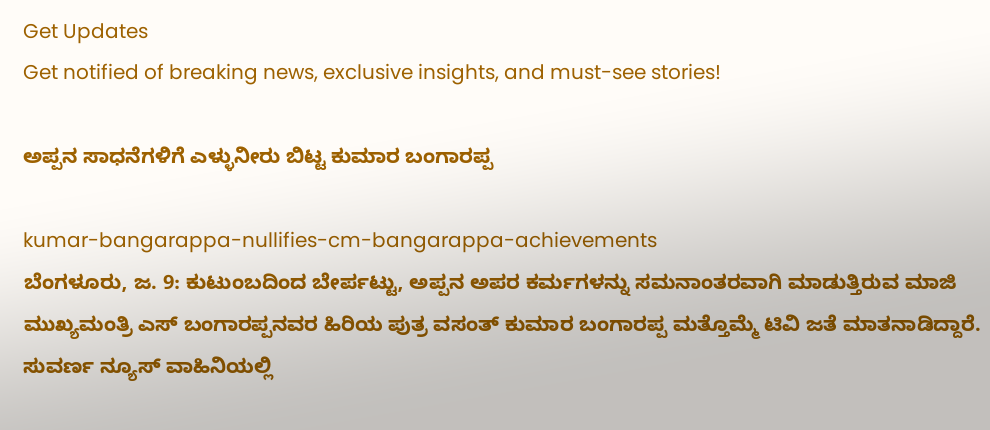Get Updates
Get notified of breaking news, exclusive insights, and must-see stories!

ಅಪ್ಪನ ಸಾಧನೆಗಳಿಗೆ ಎಳ್ಳುನೀರು ಬಿಟ್ಟ ಕುಮಾರ ಬಂಗಾರಪ್ಪ

kumar-bangarappa-nullifies-cm-bangarappa-achievements
ಬೆಂಗಳೂರು, ಜ. 9: ಕುಟುಂಬದಿಂದ ಬೇರ್ಪಟ್ಟು, ಅಪ್ಪನ ಅಪರ ಕರ್ಮಗಳನ್ನು ಸಮನಾಂತರವಾಗಿ ಮಾಡುತ್ತಿರುವ ಮಾಜಿ ಮುಖ್ಯಮಂತ್ರಿ ಎಸ್ ಬಂಗಾರಪ್ಪನವರ ಹಿರಿಯ ಪುತ್ರ ವಸಂತ್ ಕುಮಾರ ಬಂಗಾರಪ್ಪ ಮತ್ತೊಮ್ಮೆ ಟಿವಿ ಜತೆ ಮಾತನಾಡಿದ್ದಾರೆ. ಸುವರ್ಣ ನ್ಯೂಸ್ ವಾಹಿನಿಯಲ್ಲಿ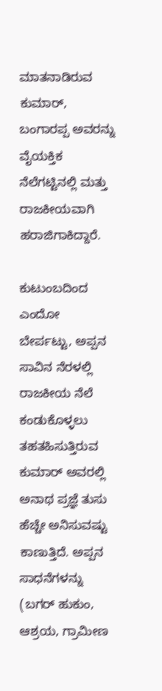ಮಾತನಾಡಿರುವ ಕುಮಾರ್, ಬಂಗಾರಪ್ಪ ಅವರನ್ನು ವೈಯಕ್ತಿಕ ನೆಲೆಗಟ್ಟಿನಲ್ಲಿ ಮತ್ತು ರಾಜಕೀಯವಾಗಿ ಹರಾಜಿಗಾಕಿದ್ದಾರೆ.

ಕುಟುಂಬದಿಂದ ಎಂದೋ ಬೇರ್ಪಟ್ಟು, ಅಪ್ಪನ ಸಾವಿನ ನೆರಳಲ್ಲಿ ರಾಜಕೀಯ ನೆಲೆ ಕಂಡುಕೊಳ್ಳಲು ತಹತಹಿಸುತ್ತಿರುವ ಕುಮಾರ್ ಅವರಲ್ಲಿ ಅನಾಥ ಪ್ರಜ್ಞೆ ತುಸು ಹೆಚ್ಚೇ ಅನಿಸುವಷ್ಟು ಕಾಣುತ್ತಿದೆ. ಅಪ್ಪನ ಸಾಧನೆಗಳನ್ನು (ಬಗರ್ ಹುಕುಂ, ಆಶ್ರಯ, ಗ್ರಾಮೀಣ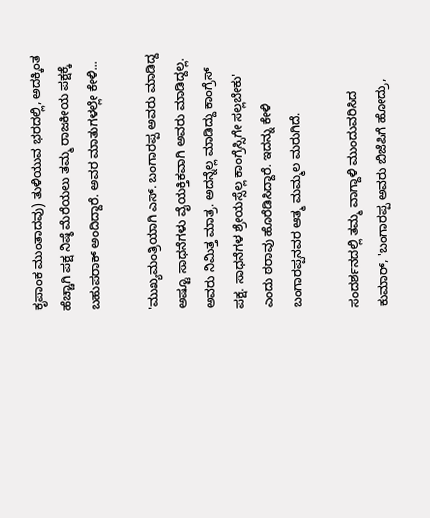ಕೃಪಾಂಕ ಮುಂತಾದವು) ತುಳಿಯುವ ಭರದಲ್ಲಿ, ಅದಕ್ಕಿಂತ ಹೆಚ್ಚಾಗಿ ಪಕ್ಷ ನಿಷ್ಠೆ ಮೆರೆಯಲು ತಮ್ಮ ರಾಜಕೀಯ ಪಕ್ಷಕ್ಕೆ ಬಹುಪರಾಕ್ ಅಂದಿದ್ದಾರೆ. ಅವರ ಮಾತುಗಳಲ್ಲೇ ಕೇಳಿ...

'ಮುಖ್ಯಮಂತ್ರಿಯಾಗಿ ಎಸ್. ಬಂಗಾರಪ್ಪ ಅವರು ಮಾಡಿದ್ದ ಅಷ್ಟೂ ಸಾಧನೆಗಳು ವೈಯಕ್ತಿಕವಾಗಿ ಅವರು ಮಾಡಿದ್ದಲ್ಲ. ಅವರು ನಿಮಿತ್ತ ಮಾತ್ರ. ಅದನ್ನೆಲ್ಲ ಮಾಡಿದ್ದು ಕಾಂಗ್ರೆಸ್ ಪಕ್ಷ. ಸಾಧನೆಗಳ ಶ್ರೇಯಸ್ಸೆಲ್ಲ ಕಾಂಗ್ರೆಸ್ಸಿಗೇ ಸಲ್ಲಬೇಕು' ಎಂದು ಠರಾವು ಹೊರೆಡಿಸಿದ್ದಾರೆ. ಇದನ್ನು ಕೇಳಿ ಬಂಗಾರಪ್ಪನವರ ಆತ್ಮ ಮಮ್ಮಲ ಮರುಗಿದೆ.

ಸಂದರ್ಶನದಲ್ಲಿ ತಮ್ಮ ವಾಗ್ದಾಳಿ ಮುಂದುವರಿಸಿದ ಕುಮಾರ್, 'ಬಂಗಾರಪ್ಪ ಅವರು ಬಿಜೆಪಿಗೆ ಹೋದ್ರು,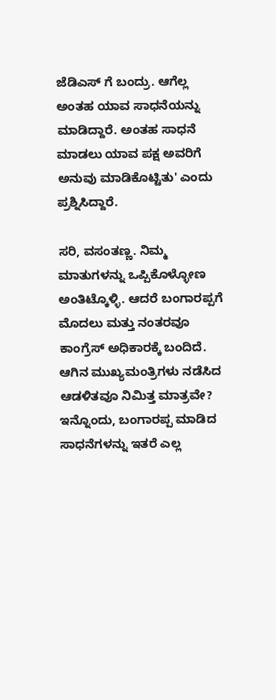ಜೆಡಿಎಸ್ ಗೆ ಬಂದ್ರು. ಆಗೆಲ್ಲ ಅಂತಹ ಯಾವ ಸಾಧನೆಯನ್ನು ಮಾಡಿದ್ದಾರೆ. ಅಂತಹ ಸಾಧನೆ ಮಾಡಲು ಯಾವ ಪಕ್ಷ ಅವರಿಗೆ ಅನುವು ಮಾಡಿಕೊಟ್ಟಿತು' ಎಂದು ಪ್ರಶ್ನಿಸಿದ್ದಾರೆ.

ಸರಿ, ವಸಂತಣ್ಣ. ನಿಮ್ಮ ಮಾತುಗಳನ್ನು ಒಪ್ಪಿಕೊಳ್ಳೋಣ ಅಂತಿಟ್ಕೊಳ್ಳಿ. ಆದರೆ ಬಂಗಾರಪ್ಪಗೆ ಮೊದಲು ಮತ್ತು ನಂತರವೂ ಕಾಂಗ್ರೆಸ್ ಅಧಿಕಾರಕ್ಕೆ ಬಂದಿದೆ. ಆಗಿನ ಮುಖ್ಯಮಂತ್ರಿಗಳು ನಡೆಸಿದ ಆಡಳಿತವೂ ನಿಮಿತ್ತ ಮಾತ್ರವೇ? ಇನ್ನೊಂದು, ಬಂಗಾರಪ್ಪ ಮಾಡಿದ ಸಾಧನೆಗಳನ್ನು ಇತರೆ ಎಲ್ಲ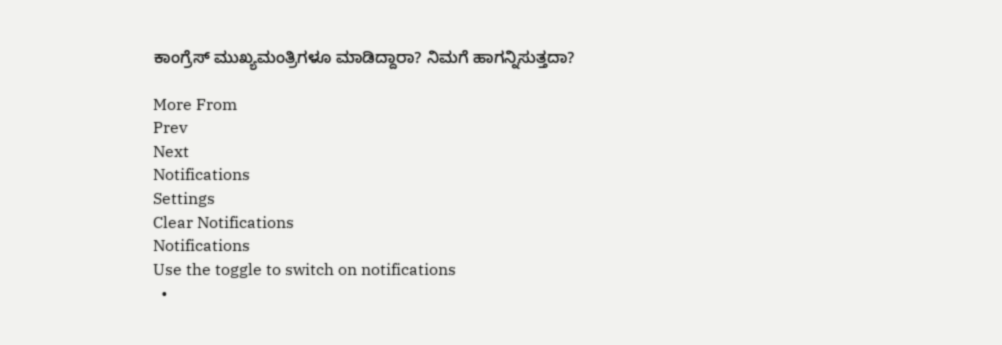ಕಾಂಗ್ರೆಸ್ ಮುಖ್ಯಮಂತ್ರಿಗಳೂ ಮಾಡಿದ್ದಾರಾ? ನಿಮಗೆ ಹಾಗನ್ನಿಸುತ್ತದಾ?

More From
Prev
Next
Notifications
Settings
Clear Notifications
Notifications
Use the toggle to switch on notifications
  •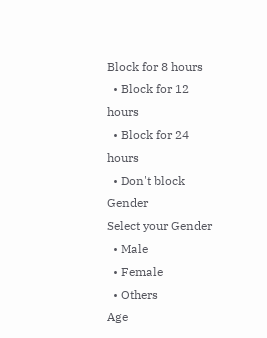Block for 8 hours
  • Block for 12 hours
  • Block for 24 hours
  • Don't block
Gender
Select your Gender
  • Male
  • Female
  • Others
Age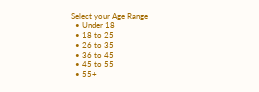Select your Age Range
  • Under 18
  • 18 to 25
  • 26 to 35
  • 36 to 45
  • 45 to 55
  • 55+